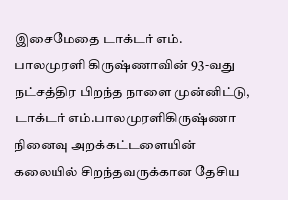இசைமேதை டாக்டர் எம். பாலமுரளி கிருஷ்ணாவின் 93-வது நட்சத்திர பிறந்த நாளை முன்னிட்டு, டாக்டர் எம்.பாலமுரளிகிருஷ்ணா நினைவு அறக்கட்டளையின் கலையில் சிறந்தவருக்கான தேசிய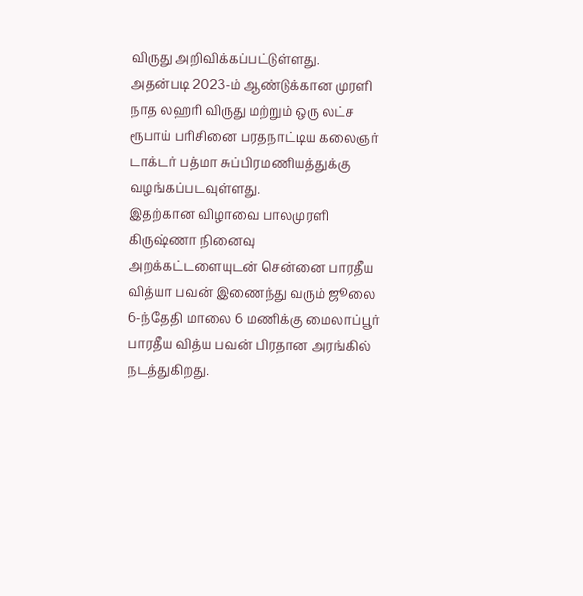விருது அறிவிக்கப்பட்டுள்ளது.
அதன்படி 2023-ம் ஆண்டுக்கான முரளி நாத லஹரி விருது மற்றும் ஒரு லட்ச ரூபாய் பரிசினை பரதநாட்டிய கலைஞர் டாக்டர் பத்மா சுப்பிரமணியத்துக்கு வழங்கப்படவுள்ளது.
இதற்கான விழாவை பாலமுரளி கிருஷ்ணா நினைவு அறக்கட்டளையுடன் சென்னை பாரதீய வித்யா பவன் இணைந்து வரும் ஜூலை 6-ந்தேதி மாலை 6 மணிக்கு மைலாப்பூர் பாரதீய வித்ய பவன் பிரதான அரங்கில் நடத்துகிறது.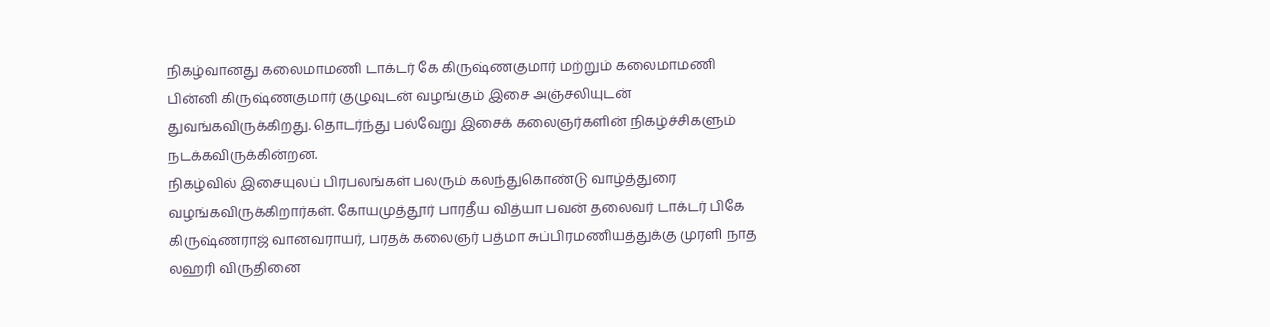நிகழ்வானது கலைமாமணி டாக்டர் கே கிருஷ்ணகுமார் மற்றும் கலைமாமணி பின்னி கிருஷ்ணகுமார் குழுவுடன் வழங்கும் இசை அஞ்சலியுடன் துவங்கவிருக்கிறது. தொடர்ந்து பல்வேறு இசைக் கலைஞர்களின் நிகழ்ச்சிகளும் நடக்கவிருக்கின்றன.
நிகழ்வில் இசையுலப் பிரபலங்கள் பலரும் கலந்துகொண்டு வாழ்த்துரை வழங்கவிருக்கிறார்கள். கோயமுத்தூர் பாரதீய வித்யா பவன் தலைவர் டாக்டர் பிகே கிருஷ்ணராஜ் வானவராயர், பரதக் கலைஞர் பத்மா சுப்பிரமணியத்துக்கு முரளி நாத லஹரி விருதினை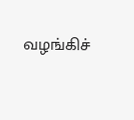வழங்கிச்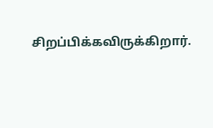சிறப்பிக்கவிருக்கிறார்.